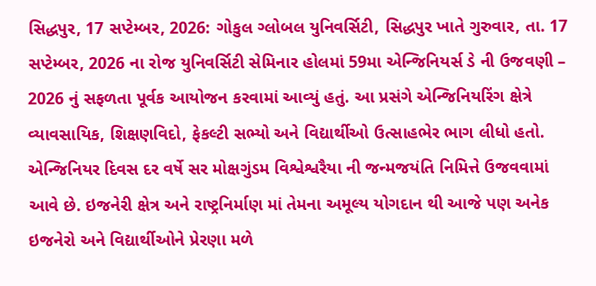સિદ્ધપુર, 17 સપ્ટેમ્બર, 2026: ગોકુલ ગ્લોબલ યુનિવર્સિટી, સિદ્ધપુર ખાતે ગુરુવાર, તા. 17 સપ્ટેમ્બર, 2026 ના રોજ યુનિવર્સિટી સેમિનાર હોલમાં 59મા એન્જિનિયર્સ ડે ની ઉજવણી – 2026 નું સફળતા પૂર્વક આયોજન કરવામાં આવ્યું હતું. આ પ્રસંગે એન્જિનિયરિંગ ક્ષેત્રે વ્યાવસાયિક, શિક્ષણવિદો, ફેકલ્ટી સભ્યો અને વિદ્યાર્થીઓ ઉત્સાહભેર ભાગ લીધો હતો. એન્જિનિયર દિવસ દર વર્ષે સર મોક્ષગુંડમ વિશ્વેશ્વરૈયા ની જન્મજયંતિ નિમિત્તે ઉજવવામાં આવે છે. ઇજનેરી ક્ષેત્ર અને રાષ્ટ્રનિર્માણ માં તેમના અમૂલ્ય યોગદાન થી આજે પણ અનેક ઇજનેરો અને વિદ્યાર્થીઓને પ્રેરણા મળે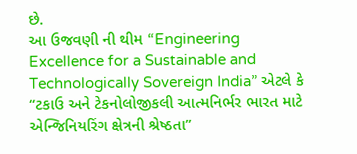છે.
આ ઉજવણી ની થીમ “Engineering Excellence for a Sustainable and Technologically Sovereign India” એટલે કે “ટકાઉ અને ટેકનોલોજીકલી આત્મનિર્ભર ભારત માટે એન્જિનિયરિંગ ક્ષેત્રની શ્રેષ્ઠતા”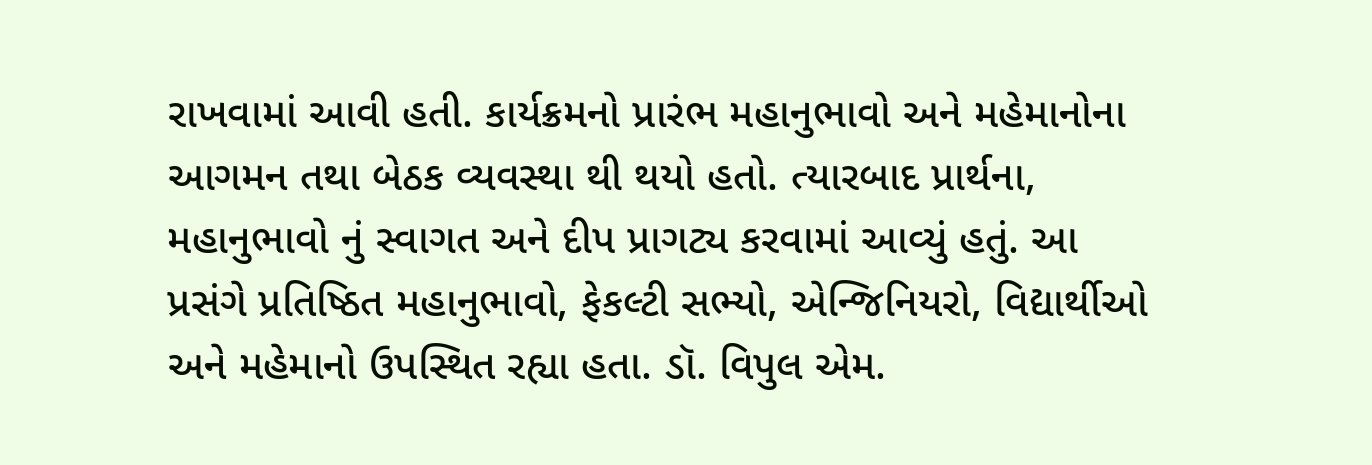રાખવામાં આવી હતી. કાર્યક્રમનો પ્રારંભ મહાનુભાવો અને મહેમાનોના આગમન તથા બેઠક વ્યવસ્થા થી થયો હતો. ત્યારબાદ પ્રાર્થના, મહાનુભાવો નું સ્વાગત અને દીપ પ્રાગટ્ય કરવામાં આવ્યું હતું. આ પ્રસંગે પ્રતિષ્ઠિત મહાનુભાવો, ફેકલ્ટી સભ્યો, એન્જિનિયરો, વિદ્યાર્થીઓ અને મહેમાનો ઉપસ્થિત રહ્યા હતા. ડૉ. વિપુલ એમ.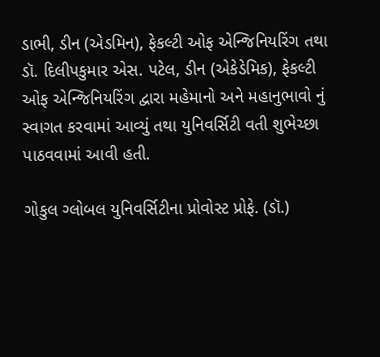ડાભી, ડીન (એડમિન), ફેકલ્ટી ઓફ એન્જિનિયરિંગ તથા ડૉ. દિલીપકુમાર એસ. પટેલ, ડીન (એકેડેમિક), ફેકલ્ટી ઓફ એન્જિનિયરિંગ દ્વારા મહેમાનો અને મહાનુભાવો નું સ્વાગત કરવામાં આવ્યું તથા યુનિવર્સિટી વતી શુભેચ્છા પાઠવવામાં આવી હતી.

ગોકુલ ગ્લોબલ યુનિવર્સિટીના પ્રોવોસ્ટ પ્રોફે. (ડૉ.)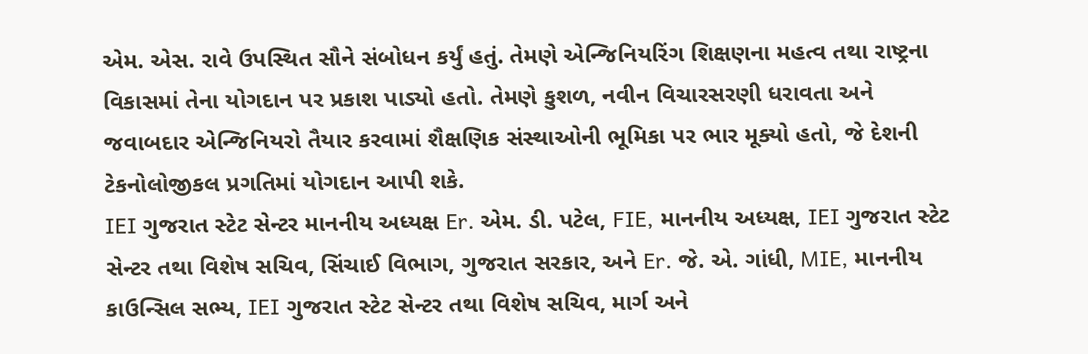એમ. એસ. રાવે ઉપસ્થિત સૌને સંબોધન કર્યું હતું. તેમણે એન્જિનિયરિંગ શિક્ષણના મહત્વ તથા રાષ્ટ્રના વિકાસમાં તેના યોગદાન પર પ્રકાશ પાડ્યો હતો. તેમણે કુશળ, નવીન વિચારસરણી ધરાવતા અને જવાબદાર એન્જિનિયરો તૈયાર કરવામાં શૈક્ષણિક સંસ્થાઓની ભૂમિકા પર ભાર મૂક્યો હતો, જે દેશની ટેકનોલોજીકલ પ્રગતિમાં યોગદાન આપી શકે.
IEI ગુજરાત સ્ટેટ સેન્ટર માનનીય અધ્યક્ષ Er. એમ. ડી. પટેલ, FIE, માનનીય અધ્યક્ષ, IEI ગુજરાત સ્ટેટ સેન્ટર તથા વિશેષ સચિવ, સિંચાઈ વિભાગ, ગુજરાત સરકાર, અને Er. જે. એ. ગાંધી, MIE, માનનીય કાઉન્સિલ સભ્ય, IEI ગુજરાત સ્ટેટ સેન્ટર તથા વિશેષ સચિવ, માર્ગ અને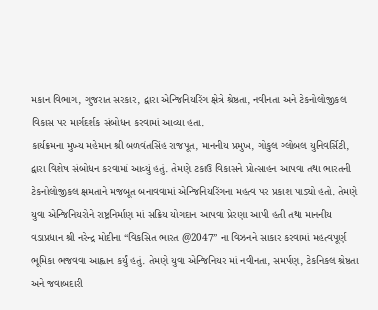મકાન વિભાગ, ગુજરાત સરકાર, દ્વારા એન્જિનિયરિંગ ક્ષેત્રે શ્રેષ્ઠતા, નવીનતા અને ટેકનોલોજીકલ વિકાસ પર માર્ગદર્શક સંબોધન કરવામાં આવ્યા હતા.
કાર્યક્રમના મુખ્ય મહેમાન શ્રી બળવંતસિંહ રાજપૂત, માનનીય પ્રમુખ, ગોકુલ ગ્લોબલ યુનિવર્સિટી, દ્વારા વિશેષ સંબોધન કરવામાં આવ્યું હતું. તેમણે ટકાઉ વિકાસને પ્રોત્સાહન આપવા તથા ભારતની ટેકનોલોજીકલ ક્ષમતાને મજબૂત બનાવવામાં એન્જિનિયરિંગના મહત્વ પર પ્રકાશ પાડ્યો હતો. તેમણે યુવા એન્જિનિયરોને રાષ્ટ્રનિર્માણ માં સક્રિય યોગદાન આપવા પ્રેરણા આપી હતી તથા માનનીય વડાપ્રધાન શ્રી નરેન્દ્ર મોદીના “વિકસિત ભારત @2047” ના વિઝનને સાકાર કરવામાં મહત્વપૂર્ણ ભૂમિકા ભજવવા આહ્વાન કર્યું હતું. તેમણે યુવા એન્જિનિયર માં નવીનતા, સમર્પણ, ટેકનિકલ શ્રેષ્ઠતા અને જવાબદારી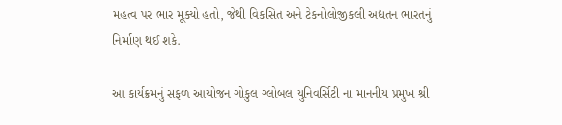મહત્વ પર ભાર મૂક્યો હતો, જેથી વિકસિત અને ટેકનોલોજીકલી અદ્યતન ભારતનું નિર્માણ થઈ શકે.

આ કાર્યક્રમનું સફળ આયોજન ગોકુલ ગ્લોબલ યુનિવર્સિટી ના માનનીય પ્રમુખ શ્રી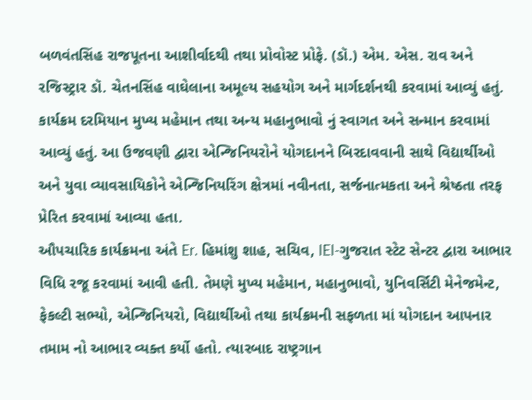બળવંતસિંહ રાજપૂતના આશીર્વાદથી તથા પ્રોવોસ્ટ પ્રોફે. (ડૉ.) એમ. એસ. રાવ અને રજિસ્ટ્રાર ડૉ. ચેતનસિંહ વાઘેલાના અમૂલ્ય સહયોગ અને માર્ગદર્શનથી કરવામાં આવ્યું હતું.
કાર્યક્રમ દરમિયાન મુખ્ય મહેમાન તથા અન્ય મહાનુભાવો નું સ્વાગત અને સન્માન કરવામાં આવ્યું હતું. આ ઉજવણી દ્વારા એન્જિનિયરોને યોગદાનને બિરદાવવાની સાથે વિદ્યાર્થીઓ અને યુવા વ્યાવસાયિકોને એન્જિનિયરિંગ ક્ષેત્રમાં નવીનતા, સર્જનાત્મકતા અને શ્રેષ્ઠતા તરફ પ્રેરિત કરવામાં આવ્યા હતા.
ઔપચારિક કાર્યક્રમના અંતે Er. હિમાંશુ શાહ, સચિવ, IEI-ગુજરાત સ્ટેટ સેન્ટર દ્વારા આભાર વિધિ રજૂ કરવામાં આવી હતી. તેમણે મુખ્ય મહેમાન, મહાનુભાવો, યુનિવર્સિટી મેનેજમેન્ટ, ફેકલ્ટી સભ્યો, એન્જિનિયરો, વિદ્યાર્થીઓ તથા કાર્યક્રમની સફળતા માં યોગદાન આપનાર તમામ નો આભાર વ્યક્ત કર્યો હતો. ત્યારબાદ રાષ્ટ્રગાન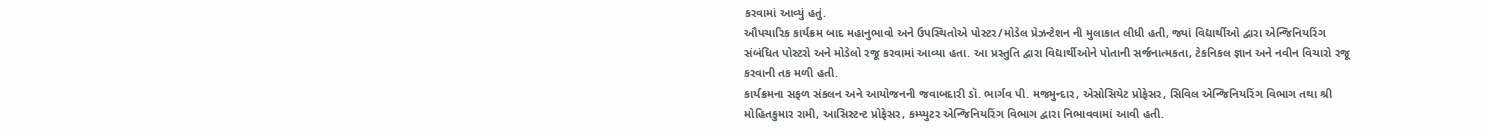કરવામાં આવ્યું હતું.
ઔપચારિક કાર્યક્રમ બાદ મહાનુભાવો અને ઉપસ્થિતોએ પોસ્ટર/મોડેલ પ્રેઝન્ટેશન ની મુલાકાત લીધી હતી, જ્યાં વિદ્યાર્થીઓ દ્વારા એન્જિનિયરિંગ સંબંધિત પોસ્ટરો અને મોડેલો રજૂ કરવામાં આવ્યા હતા. આ પ્રસ્તુતિ દ્વારા વિદ્યાર્થીઓને પોતાની સર્જનાત્મકતા, ટેકનિકલ જ્ઞાન અને નવીન વિચારો રજૂ કરવાની તક મળી હતી.
કાર્યક્રમના સફળ સંકલન અને આયોજનની જવાબદારી ડૉ. ભાર્ગવ પી. મજમુન્દાર, એસોસિયેટ પ્રોફેસર, સિવિલ એન્જિનિયરિંગ વિભાગ તથા શ્રી મોહિતકુમાર રામી, આસિસ્ટન્ટ પ્રોફેસર, કમ્પ્યુટર એન્જિનિયરિંગ વિભાગ દ્વારા નિભાવવામાં આવી હતી.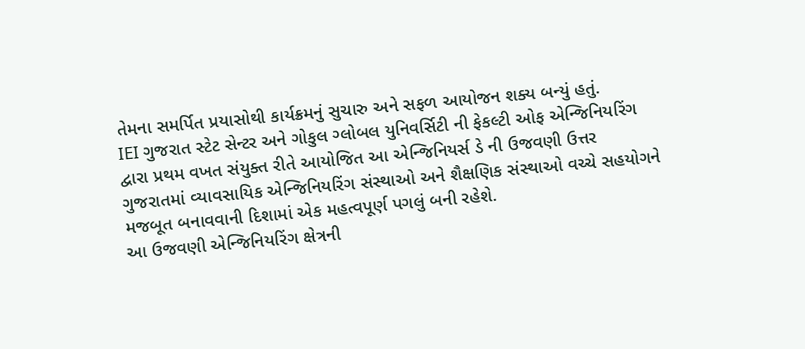તેમના સમર્પિત પ્રયાસોથી કાર્યક્રમનું સુચારુ અને સફળ આયોજન શક્ય બન્યું હતું.
IEI ગુજરાત સ્ટેટ સેન્ટર અને ગોકુલ ગ્લોબલ યુનિવર્સિટી ની ફેકલ્ટી ઓફ એન્જિનિયરિંગ દ્વારા પ્રથમ વખત સંયુક્ત રીતે આયોજિત આ એન્જિનિયર્સ ડે ની ઉજવણી ઉત્તર ગુજરાતમાં વ્યાવસાયિક એન્જિનિયરિંગ સંસ્થાઓ અને શૈક્ષણિક સંસ્થાઓ વચ્ચે સહયોગને મજબૂત બનાવવાની દિશામાં એક મહત્વપૂર્ણ પગલું બની રહેશે.
આ ઉજવણી એન્જિનિયરિંગ ક્ષેત્રની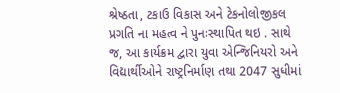શ્રેષ્ઠતા, ટકાઉ વિકાસ અને ટેકનોલોજીકલ પ્રગતિ ના મહત્વ ને પુનઃસ્થાપિત થઇ . સાથે જ, આ કાર્યક્રમ દ્વારા યુવા એન્જિનિયરો અને વિદ્યાર્થીઓને રાષ્ટ્રનિર્માણ તથા 2047 સુધીમાં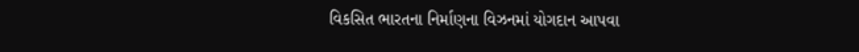વિકસિત ભારતના નિર્માણના વિઝનમાં યોગદાન આપવા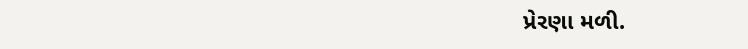પ્રેરણા મળી.